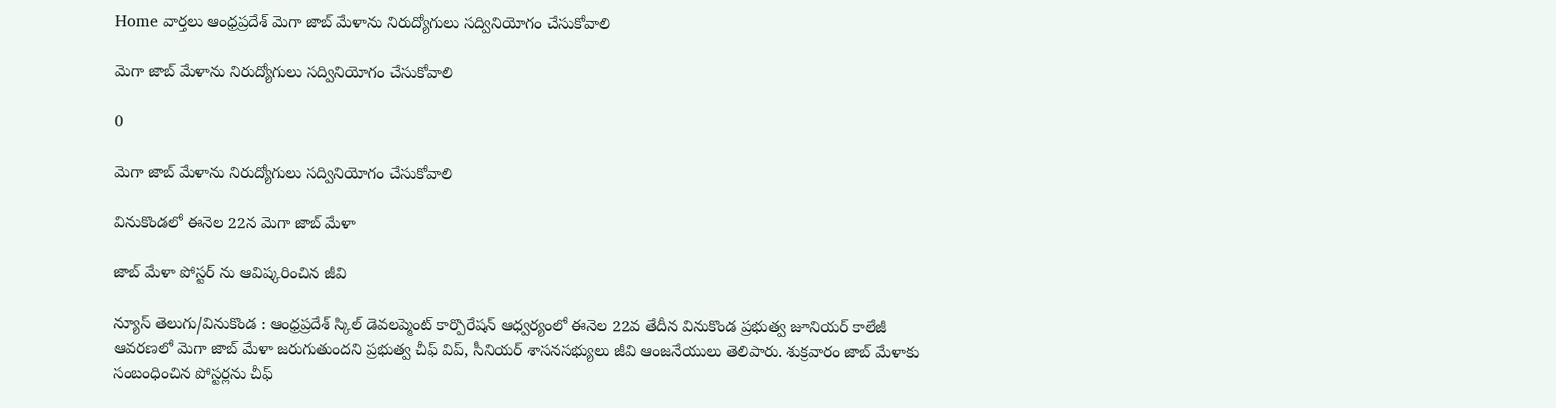Home వార్తలు ఆంధ్రప్రదేశ్‌ మెగా జాబ్ మేళాను నిరుద్యోగులు సద్వినియోగం చేసుకోవాలి

మెగా జాబ్ మేళాను నిరుద్యోగులు సద్వినియోగం చేసుకోవాలి

0

మెగా జాబ్ మేళాను నిరుద్యోగులు సద్వినియోగం చేసుకోవాలి

వినుకొండలో ఈనెల 22న మెగా జాబ్ మేళా

జాబ్ మేళా పోస్టర్ ను ఆవిష్కరించిన జీవి

న్యూస్ తెలుగు/వినుకొండ : ఆంధ్రప్రదేశ్ స్కిల్ డెవలప్మెంట్ కార్పొరేషన్ ఆధ్వర్యంలో ఈనెల 22వ తేదీన వినుకొండ ప్రభుత్వ జూనియర్ కాలేజీ ఆవరణలో మెగా జాబ్ మేళా జరుగుతుందని ప్రభుత్వ చీఫ్ విప్, సీనియర్ శాసనసభ్యులు జీవి ఆంజనేయులు తెలిపారు. శుక్రవారం జాబ్ మేళాకు సంబంధించిన పోస్టర్లను చీఫ్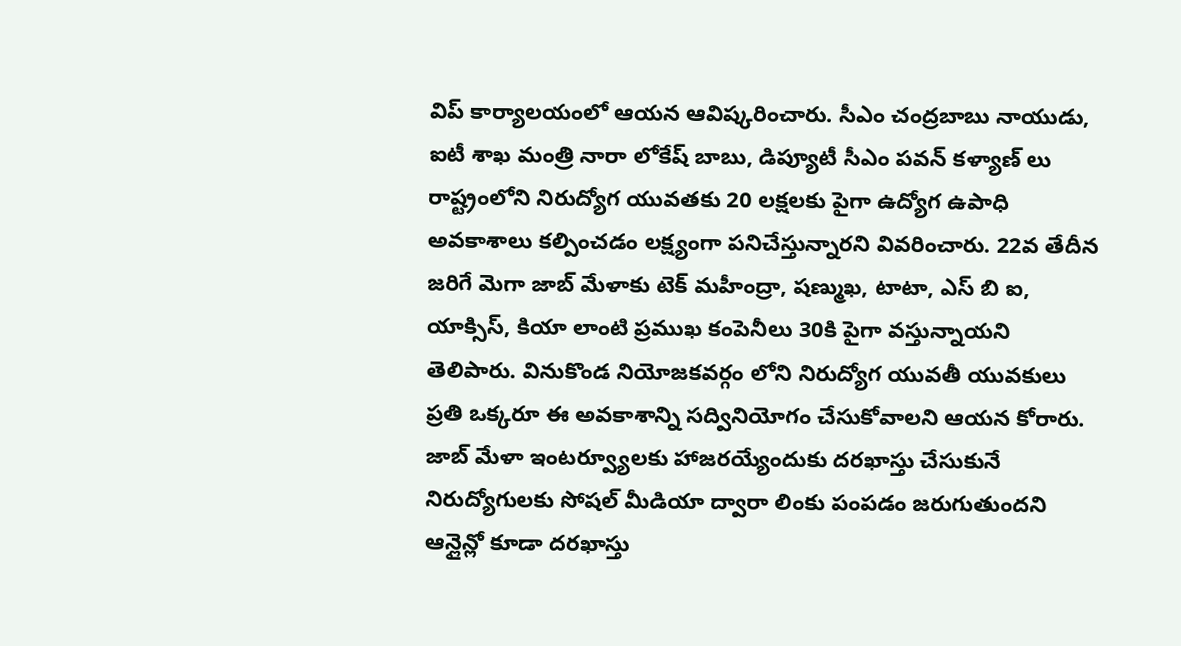విప్ కార్యాలయంలో ఆయన ఆవిష్కరించారు. సీఎం చంద్రబాబు నాయుడు, ఐటీ శాఖ మంత్రి నారా లోకేష్ బాబు, డిప్యూటీ సీఎం పవన్ కళ్యాణ్ లు రాష్ట్రంలోని నిరుద్యోగ యువతకు 20 లక్షలకు పైగా ఉద్యోగ ఉపాధి అవకాశాలు కల్పించడం లక్ష్యంగా పనిచేస్తున్నారని వివరించారు. 22వ తేదీన జరిగే మెగా జాబ్ మేళాకు టెక్ మహీంద్రా, షణ్ముఖ, టాటా, ఎస్ బి ఐ, యాక్సిస్, కియా లాంటి ప్రముఖ కంపెనీలు 30కి పైగా వస్తున్నాయని తెలిపారు. వినుకొండ నియోజకవర్గం లోని నిరుద్యోగ యువతీ యువకులు ప్రతి ఒక్కరూ ఈ అవకాశాన్ని సద్వినియోగం చేసుకోవాలని ఆయన కోరారు. జాబ్ మేళా ఇంటర్వ్యూలకు హాజరయ్యేందుకు దరఖాస్తు చేసుకునే నిరుద్యోగులకు సోషల్ మీడియా ద్వారా లింకు పంపడం జరుగుతుందని ఆన్లైన్లో కూడా దరఖాస్తు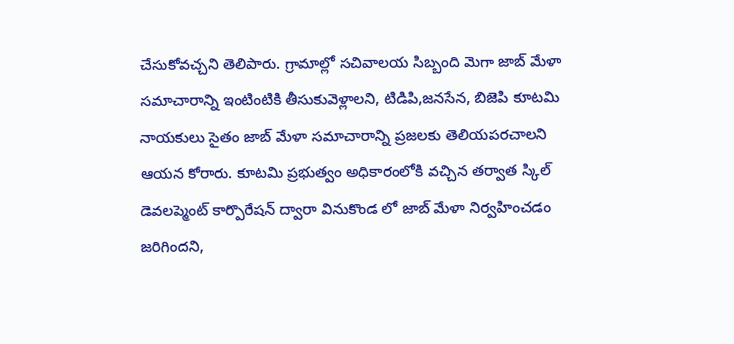చేసుకోవచ్చని తెలిపారు. గ్రామాల్లో సచివాలయ సిబ్బంది మెగా జాబ్ మేళా సమాచారాన్ని ఇంటింటికి తీసుకువెళ్లాలని, టిడిపి,జనసేన, బిజెపి కూటమి నాయకులు సైతం జాబ్ మేళా సమాచారాన్ని ప్రజలకు తెలియపరచాలని ఆయన కోరారు. కూటమి ప్రభుత్వం అధికారంలోకి వచ్చిన తర్వాత స్కిల్ డెవలప్మెంట్ కార్పొరేషన్ ద్వారా వినుకొండ లో జాబ్ మేళా నిర్వహించడం జరిగిందని,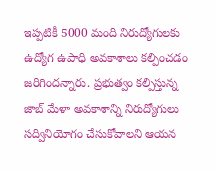ఇప్పటికీ 5000 మంది నిరుద్యోగులకు ఉద్యోగ ఉపాధి అవకాశాలు కల్పించడం జరిగిందన్నారు. ప్రభుత్వం కల్పిస్తున్న జాబ్ మేళా అవకాశాన్ని నిరుద్యోగులు సద్వినియోగం చేసుకోవాలని ఆయన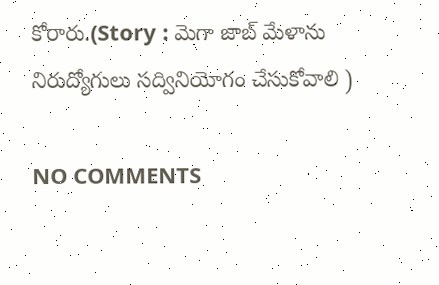కోరారు.(Story : మెగా జాబ్ మేళాను నిరుద్యోగులు సద్వినియోగం చేసుకోవాలి )

NO COMMENTS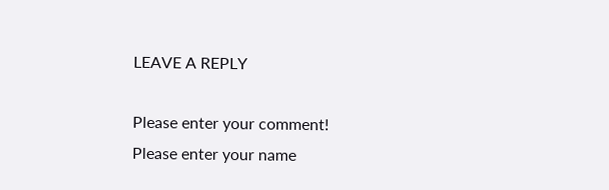LEAVE A REPLY

Please enter your comment!
Please enter your name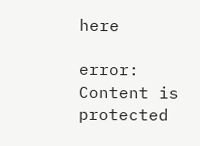here

error: Content is protected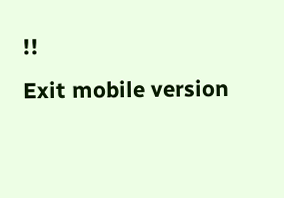!!
Exit mobile version